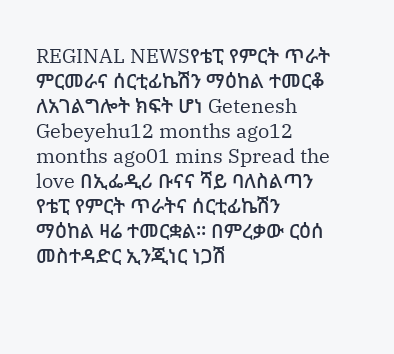REGINAL NEWSየቴፒ የምርት ጥራት ምርመራና ሰርቲፊኬሽን ማዕከል ተመርቆ ለአገልግሎት ክፍት ሆነ Getenesh Gebeyehu12 months ago12 months ago01 mins Spread the love በኢፌዲሪ ቡናና ሻይ ባለስልጣን የቴፒ የምርት ጥራትና ሰርቲፊኬሽን ማዕከል ዛሬ ተመርቋል። በምረቃው ርዕሰ መስተዳድር ኢንጂነር ነጋሽ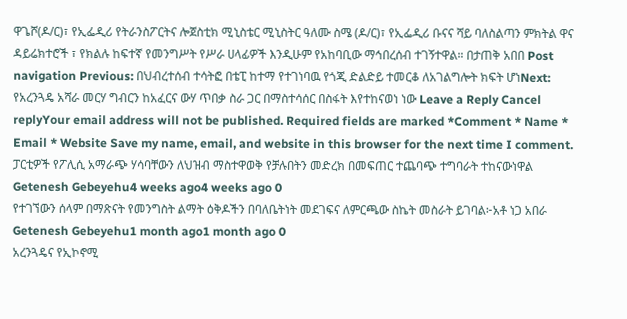ዋጌሾ(ዶ/ር)፣ የኢፌዲሪ የትራንስፖርትና ሎጀስቲክ ሚኒስቴር ሚኒስትር ዓለሙ ስሜ (ዶ/ር)፣ የኢፌዲሪ ቡናና ሻይ ባለስልጣን ምክትል ዋና ዳይሬክተሮች ፣ የክልሉ ከፍተኛ የመንግሥት የሥራ ሀላፊዎች እንዲሁም የአከባቢው ማኅበረሰብ ተገኝተዋል። በታጠቅ አበበ Post navigation Previous: በህብረተሰብ ተሳትፎ በቴፒ ከተማ የተገነባዉ የጎጂ ድልድይ ተመርቆ ለአገልግሎት ክፍት ሆነNext: የአረንጓዴ አሻራ መርሃ ግብርን ከአፈርና ውሃ ጥበቃ ስራ ጋር በማስተሳሰር በስፋት እየተከናወነ ነው Leave a Reply Cancel replyYour email address will not be published. Required fields are marked *Comment * Name * Email * Website Save my name, email, and website in this browser for the next time I comment.
ፓርቲዎች የፖሊሲ አማራጭ ሃሳባቸውን ለህዝብ ማስተዋወቅ የቻሉበትን መድረክ በመፍጠር ተጨባጭ ተግባራት ተከናውነዋል Getenesh Gebeyehu4 weeks ago4 weeks ago 0
የተገኘውን ሰላም በማጽናት የመንግስት ልማት ዕቅዶችን በባለቤትነት መደገፍና ለምርጫው ስኬት መስራት ይገባል፦አቶ ነጋ አበራ Getenesh Gebeyehu1 month ago1 month ago 0
አረንጓዴና የኢኮኖሚ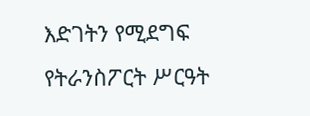እድገትን የሚደግፍ የትራንስፖርት ሥርዓት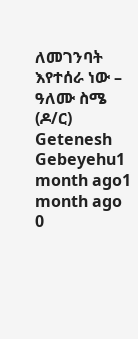ለመገንባት እየተሰራ ነው – ዓለሙ ስሜ (ዶ/ር) Getenesh Gebeyehu1 month ago1 month ago 0